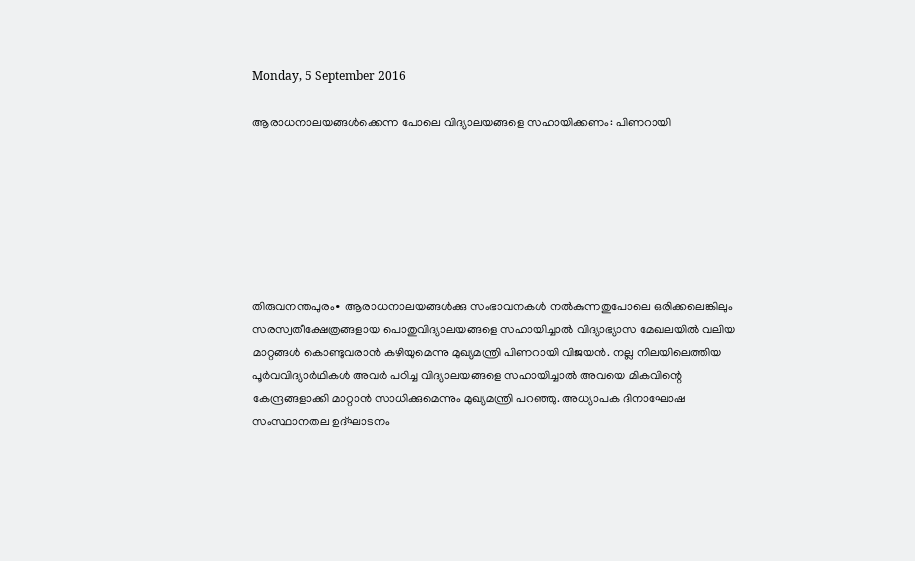Monday, 5 September 2016

ആരാധനാലയങ്ങൾക്കെന്ന പോലെ വിദ്യാലയങ്ങളെ സഹായിക്കണം: പിണറായി







തിരുവനന്തപുരം∙ ആരാധനാലയങ്ങൾക്കു സംഭാവനകൾ നൽകുന്നതുപോലെ ഒരിക്കലെങ്കിലും സരസ്വതീക്ഷേത്രങ്ങളായ പൊതുവിദ്യാലയങ്ങളെ സഹായിച്ചാൽ വിദ്യാഭ്യാസ മേഖലയിൽ വലിയ മാറ്റങ്ങൾ കൊണ്ടുവരാൻ കഴിയുമെന്നു മുഖ്യമന്ത്രി പിണറായി വിജയൻ‍. നല്ല നിലയിലെത്തിയ പൂർവവിദ്യാർഥികൾ അവർ പഠിച്ച വിദ്യാലയങ്ങളെ സഹായിച്ചാൽ അവയെ മികവിന്റെ കേന്ദ്രങ്ങളാക്കി മാറ്റാൻ സാധിക്കുമെന്നും മുഖ്യമന്ത്രി പറഞ്ഞു. അധ്യാപക ദിനാഘോഷ സംസ്ഥാനതല ഉദ്ഘാടനം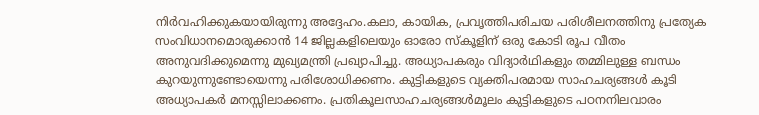നിർവഹിക്കുകയായിരുന്നു അദ്ദേഹം.കലാ, കായിക, പ്രവൃത്തിപരിചയ പരിശീലനത്തിനു പ്രത്യേക സംവിധാനമൊരുക്കാൻ 14 ജില്ലകളിലെയും ഓരോ സ്കൂളിന് ഒരു കോടി രൂപ വീതം അനുവദിക്കുമെന്നു മുഖ്യമന്ത്രി പ്രഖ്യാപിച്ചു. അധ്യാപകരും വിദ്യാർഥികളും തമ്മിലുള്ള ബന്ധം കുറയുന്നുണ്ടോയെന്നു പരിശോധിക്കണം. കുട്ടികളുടെ വ്യക്തിപരമായ സാഹചര്യങ്ങൾ കൂടി അധ്യാപകർ മനസ്സിലാക്കണം. പ്രതികൂലസാഹചര്യങ്ങൾമൂലം കുട്ടികളുടെ പഠനനിലവാരം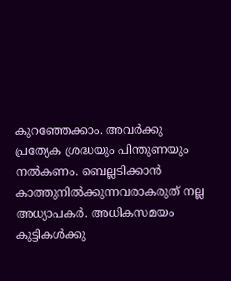കുറഞ്ഞേക്കാം. അവർക്കു പ്രത്യേക ശ്രദ്ധയും പിന്തുണയും നൽകണം. ബെല്ലടിക്കാൻ കാത്തുനിൽക്കുന്നവരാകരുത് നല്ല അധ്യാപകർ. അധികസമയം കുട്ടികൾക്കു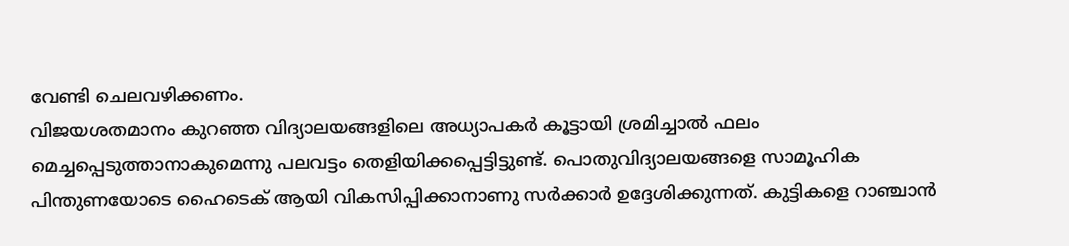വേണ്ടി ചെലവഴിക്കണം.
വിജയശതമാനം കുറഞ്ഞ വിദ്യാലയങ്ങളിലെ അധ്യാപകർ കൂട്ടായി ശ്രമിച്ചാൽ ഫലം മെച്ചപ്പെടുത്താനാകുമെന്നു പലവട്ടം തെളിയിക്കപ്പെട്ടിട്ടുണ്ട്. പൊതുവിദ്യാലയങ്ങളെ സാമൂഹിക പിന്തുണയോടെ ഹൈടെക് ആയി വികസിപ്പിക്കാനാണു സർക്കാർ ഉദ്ദേശിക്കുന്നത്. കുട്ടികളെ റാഞ്ചാൻ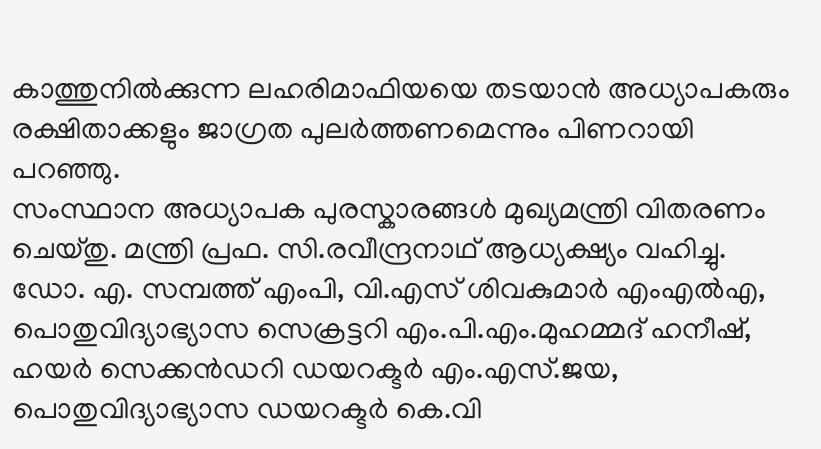കാത്തുനിൽക്കുന്ന ലഹരിമാഫിയയെ തടയാൻ അധ്യാപകരും രക്ഷിതാക്കളും ജാഗ്രത പുലർത്തണമെന്നും പിണറായി പറഞ്ഞു.
സംസ്ഥാന അധ്യാപക പുരസ്കാരങ്ങൾ മുഖ്യമന്ത്രി വിതരണം ചെയ്തു. മന്ത്രി പ്രഫ. സി.രവീന്ദ്രനാഥ് ആധ്യക്ഷ്യം വഹിച്ചു. ഡോ. എ. സമ്പത്ത് എംപി, വി.എസ് ശിവകുമാർ എംഎൽഎ, പൊതുവിദ്യാഭ്യാസ സെക്രട്ടറി എം.പി.എം.മുഹമ്മദ് ഹനീഷ്, ഹയർ സെക്കൻഡറി ഡയറക്ടർ എം.എസ്.ജയ, പൊതുവിദ്യാഭ്യാസ ഡയറക്ടർ കെ.വി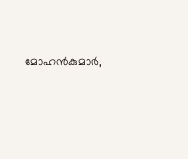മോഹൻകുമാർ,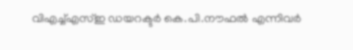വിഎച്ച്എസ്ഇ ഡയറക്ടർ കെ.പി.നൗഫൽ എന്നിവർ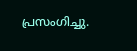പ്രസംഗിച്ചു.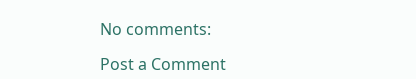No comments:

Post a Comment